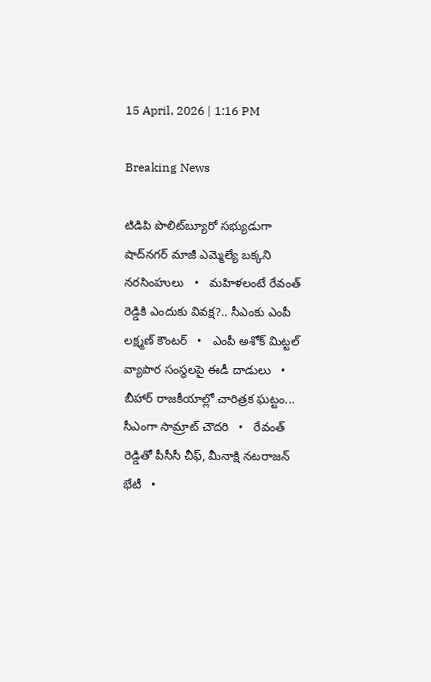15 April, 2026 | 1:16 PM

Breaking News

టిడిపి పొలిట్‌బ్యూరో సభ్యుడుగా షాద్‌నగర్ మాజీ ఎమ్మెల్యే బక్కని నరసింహులు   •   మహిళలంటే రేవంత్ రెడ్డికి ఎందుకు వివక్ష?.. సీఎంకు ఎంపీ లక్ష్మణ్ కౌంటర్   •   ఎంపీ అశోక్ మిట్టల్‌ వ్యాపార సంస్థలపై ఈడీ దాడులు   •   బీహార్ రాజకీయాల్లో చారిత్రక ఘట్టం... సీఎంగా సామ్రాట్‌ చౌదరి   •   రేవంత్‌ రెడ్డితో పీసీసీ చీఫ్, మీనాక్షి నటరాజన్ భేటీ   •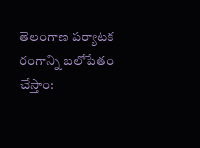తెలంగాణ పర్యాటక రంగాన్ని బలోపేతం చేస్తాం: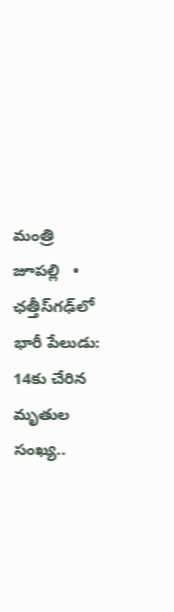మంత్రి జూపల్లి   •   ఛత్తీస్‌గఢ్‌లో భారీ పేలుడు: 14కు చేరిన మృతుల సంఖ్య..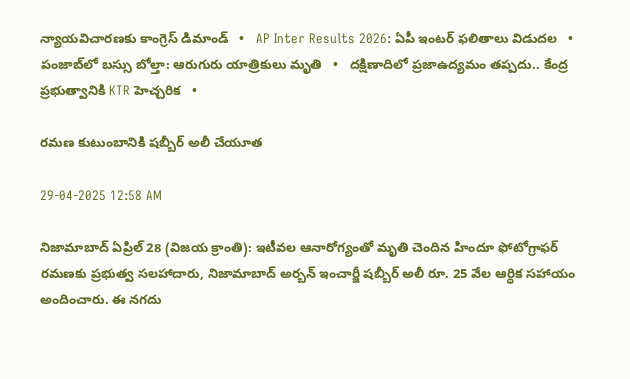న్యాయవిచారణకు కాంగ్రెస్ డిమాండ్   •   AP Inter Results 2026: ఏపీ ఇంటర్ ఫలితాలు విడుదల   •   పంజాబ్‌లో బస్సు బోల్తా: ఆరుగురు యాత్రికులు మృతి   •   దక్షిణాదిలో ప్రజాఉద్యమం తప్పదు.. కేంద్ర ప్రభుత్వానికి KTR హెచ్చరిక   •

రమణ కుటుంబానికి షబ్బీర్ అలీ చేయూత

29-04-2025 12:58 AM

నిజామాబాద్ ఏప్రిల్ 28 (విజయ క్రాంతి): ఇటీవల ఆనారోగ్యంతో మృతి చెందిన హిందూ ఫోటోగ్రాఫర్ రమణకు ప్రభుత్వ సలహాదారు, నిజామాబాద్ అర్బన్ ఇంచార్జీ షబ్బీర్ అలీ రూ. 25 వేల ఆర్ధిక సహాయం అందించారు. ఈ నగదు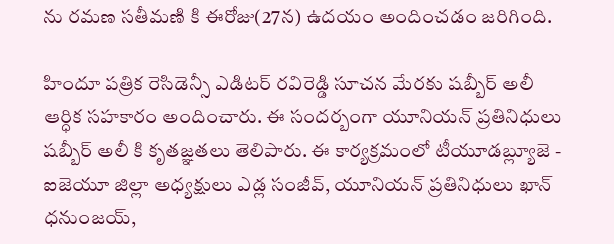ను రమణ సతీమణి కి ఈరోజు(27న) ఉదయం అందించడం జరిగింది.

హిందూ పత్రిక రెసిడెన్సీ ఎడిటర్ రవిరెడ్డి సూచన మేరకు షబ్బీర్ అలీ ఆర్ధిక సహకారం అందించారు. ఈ సందర్బంగా యూనియన్ ప్రతినిధులు షబ్బీర్ అలీ కి కృతజ్ఞతలు తెలిపారు. ఈ కార్యక్రమంలో టీయూడబ్ల్యూజె - ఐజెయూ జిల్లా అధ్యక్షులు ఎడ్ల సంజీవ్, యూనియన్ ప్రతినిధులు ఖాన్ ధనుంజయ్,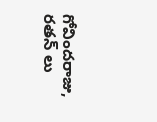గోవిందరాజు, రతన్ లు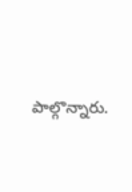పాల్గొన్నారు.